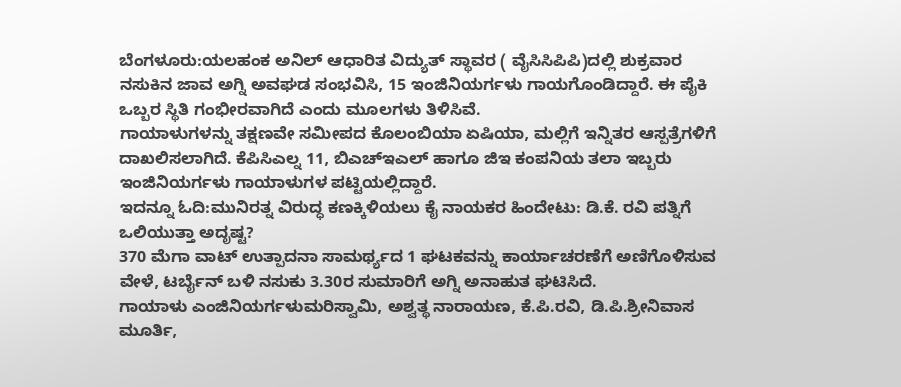ಬೆಂಗಳೂರು:ಯಲಹಂಕ ಅನಿಲ್ ಆಧಾರಿತ ವಿದ್ಯುತ್ ಸ್ಥಾವರ ( ವೈಸಿಸಿಪಿಪಿ)ದಲ್ಲಿ ಶುಕ್ರವಾರ ನಸುಕಿನ ಜಾವ ಅಗ್ನಿ ಅವಘಡ ಸಂಭವಿಸಿ, 15 ಇಂಜಿನಿಯರ್ಗಳು ಗಾಯಗೊಂಡಿದ್ದಾರೆ. ಈ ಪೈಕಿ ಒಬ್ಬರ ಸ್ಥಿತಿ ಗಂಭೀರವಾಗಿದೆ ಎಂದು ಮೂಲಗಳು ತಿಳಿಸಿವೆ.
ಗಾಯಾಳುಗಳನ್ನು ತಕ್ಷಣವೇ ಸಮೀಪದ ಕೊಲಂಬಿಯಾ ಏಷಿಯಾ, ಮಲ್ಲಿಗೆ ಇನ್ನಿತರ ಆಸ್ಪತ್ರೆಗಳಿಗೆ ದಾಖಲಿಸಲಾಗಿದೆ. ಕೆಪಿಸಿಎಲ್ನ 11, ಬಿಎಚ್ಇಎಲ್ ಹಾಗೂ ಜಿಇ ಕಂಪನಿಯ ತಲಾ ಇಬ್ಬರು ಇಂಜಿನಿಯರ್ಗಳು ಗಾಯಾಳುಗಳ ಪಟ್ಟಿಯಲ್ಲಿದ್ದಾರೆ.
ಇದನ್ನೂ ಓದಿ:ಮುನಿರತ್ನ ವಿರುದ್ಧ ಕಣಕ್ಕಿಳಿಯಲು ಕೈ ನಾಯಕರ ಹಿಂದೇಟು: ಡಿ.ಕೆ. ರವಿ ಪತ್ನಿಗೆ ಒಲಿಯುತ್ತಾ ಅದೃಷ್ಟ?
370 ಮೆಗಾ ವಾಟ್ ಉತ್ಪಾದನಾ ಸಾಮರ್ಥ್ಯದ 1 ಘಟಕವನ್ನು ಕಾರ್ಯಾಚರಣೆಗೆ ಅಣಿಗೊಳಿಸುವ ವೇಳೆ, ಟರ್ಬೈನ್ ಬಳಿ ನಸುಕು 3.30ರ ಸುಮಾರಿಗೆ ಅಗ್ನಿ ಅನಾಹುತ ಘಟಿಸಿದೆ.
ಗಾಯಾಳು ಎಂಜಿನಿಯರ್ಗಳುಮರಿಸ್ವಾಮಿ, ಅಶ್ವತ್ಥ ನಾರಾಯಣ, ಕೆ.ಪಿ.ರವಿ, ಡಿ.ಪಿ.ಶ್ರೀನಿವಾಸ ಮೂರ್ತಿ,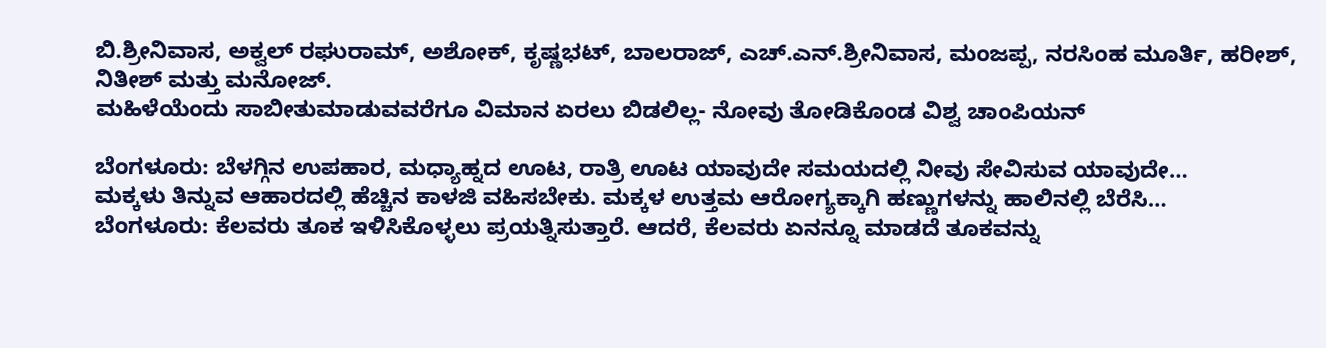ಬಿ.ಶ್ರೀನಿವಾಸ, ಅಕ್ವಲ್ ರಘುರಾಮ್, ಅಶೋಕ್, ಕೃಷ್ಣಭಟ್, ಬಾಲರಾಜ್, ಎಚ್.ಎನ್.ಶ್ರೀನಿವಾಸ, ಮಂಜಪ್ಪ, ನರಸಿಂಹ ಮೂರ್ತಿ, ಹರೀಶ್, ನಿತೀಶ್ ಮತ್ತು ಮನೋಜ್.
ಮಹಿಳೆಯೆಂದು ಸಾಬೀತುಮಾಡುವವರೆಗೂ ವಿಮಾನ ಏರಲು ಬಿಡಲಿಲ್ಲ- ನೋವು ತೋಡಿಕೊಂಡ ವಿಶ್ವ ಚಾಂಪಿಯನ್

ಬೆಂಗಳೂರು: ಬೆಳಗ್ಗಿನ ಉಪಹಾರ, ಮಧ್ಯಾಹ್ನದ ಊಟ, ರಾತ್ರಿ ಊಟ ಯಾವುದೇ ಸಮಯದಲ್ಲಿ ನೀವು ಸೇವಿಸುವ ಯಾವುದೇ…
ಮಕ್ಕಳು ತಿನ್ನುವ ಆಹಾರದಲ್ಲಿ ಹೆಚ್ಚಿನ ಕಾಳಜಿ ವಹಿಸಬೇಕು. ಮಕ್ಕಳ ಉತ್ತಮ ಆರೋಗ್ಯಕ್ಕಾಗಿ ಹಣ್ಣುಗಳನ್ನು ಹಾಲಿನಲ್ಲಿ ಬೆರೆಸಿ…
ಬೆಂಗಳೂರು: ಕೆಲವರು ತೂಕ ಇಳಿಸಿಕೊಳ್ಳಲು ಪ್ರಯತ್ನಿಸುತ್ತಾರೆ. ಆದರೆ, ಕೆಲವರು ಏನನ್ನೂ ಮಾಡದೆ ತೂಕವನ್ನು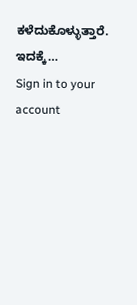ಕಳೆದುಕೊಳ್ಳುತ್ತಾರೆ. ಇದಕ್ಕೆ…
Sign in to your account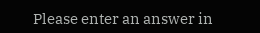Please enter an answer in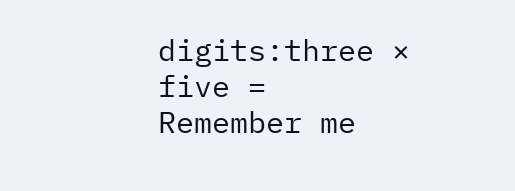digits:three × five =
Remember me